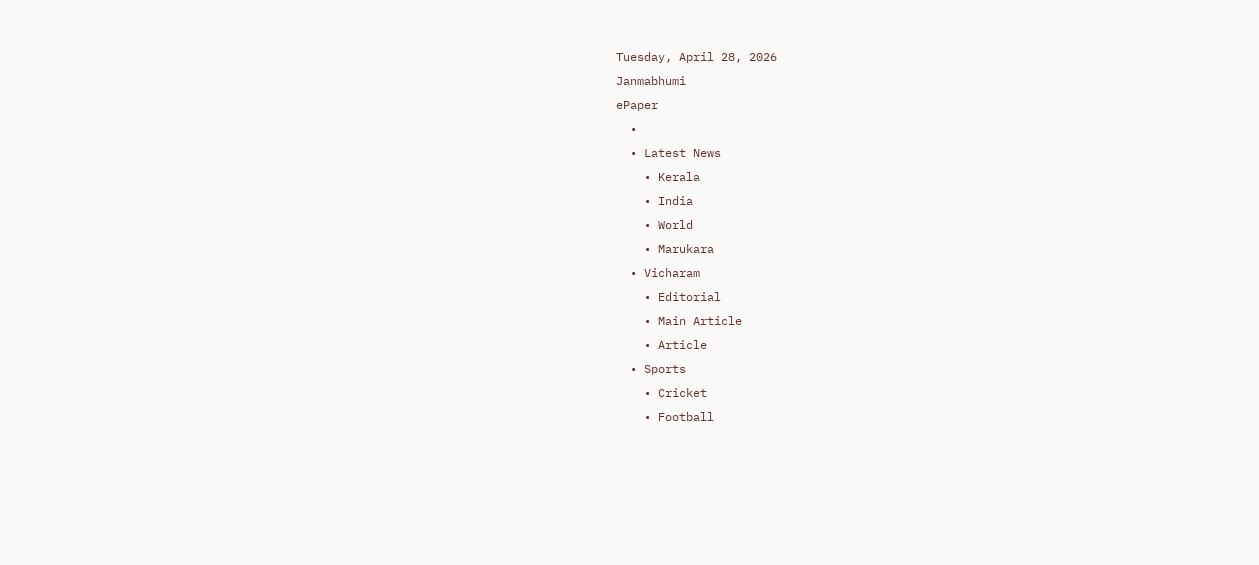Tuesday, April 28, 2026
Janmabhumi
ePaper
  •
  • Latest News
    • Kerala
    • India
    • World
    • Marukara
  • Vicharam
    • Editorial
    • Main Article
    • Article
  • Sports
    • Cricket
    • Football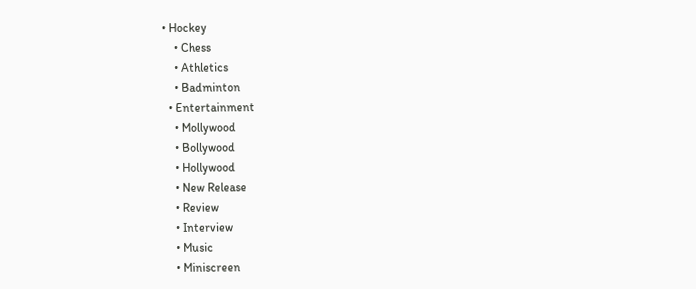• Hockey
    • Chess
    • Athletics
    • Badminton
  • Entertainment
    • Mollywood
    • Bollywood
    • Hollywood
    • New Release
    • Review
    • Interview
    • Music
    • Miniscreen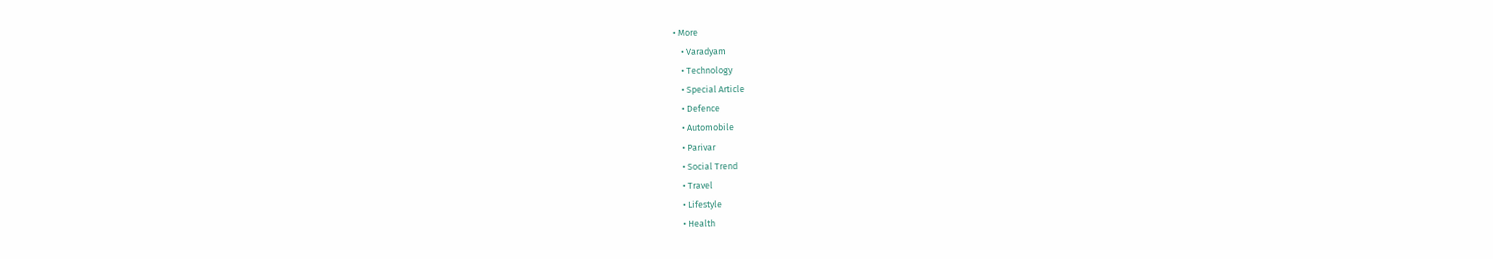• More
    • Varadyam
    • Technology
    • Special Article
    • Defence
    • Automobile
    • Parivar
    • Social Trend
    • Travel
    • Lifestyle
    • Health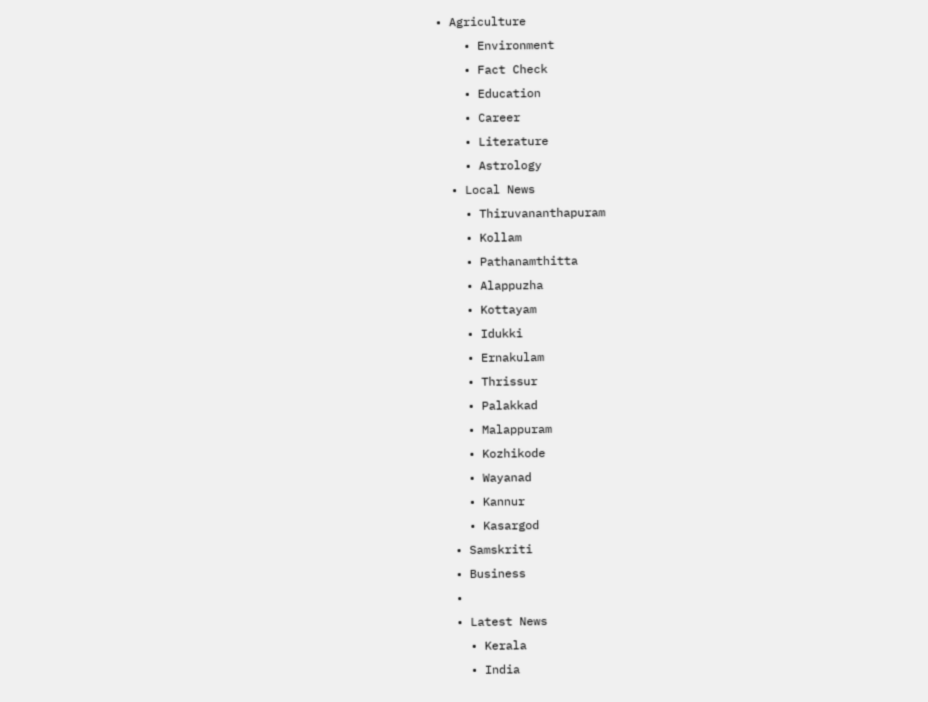• Agriculture
    • Environment
    • Fact Check
    • Education
    • Career
    • Literature
    • Astrology
  • Local News
    • Thiruvananthapuram
    • Kollam
    • Pathanamthitta
    • Alappuzha
    • Kottayam
    • Idukki
    • Ernakulam
    • Thrissur
    • Palakkad
    • Malappuram
    • Kozhikode
    • Wayanad
    • Kannur
    • Kasargod
  • Samskriti
  • Business
  •
  • Latest News
    • Kerala
    • India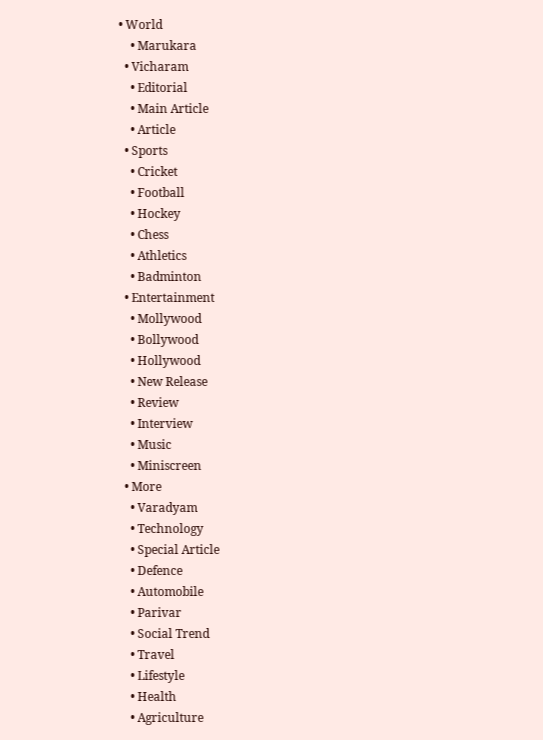• World
    • Marukara
  • Vicharam
    • Editorial
    • Main Article
    • Article
  • Sports
    • Cricket
    • Football
    • Hockey
    • Chess
    • Athletics
    • Badminton
  • Entertainment
    • Mollywood
    • Bollywood
    • Hollywood
    • New Release
    • Review
    • Interview
    • Music
    • Miniscreen
  • More
    • Varadyam
    • Technology
    • Special Article
    • Defence
    • Automobile
    • Parivar
    • Social Trend
    • Travel
    • Lifestyle
    • Health
    • Agriculture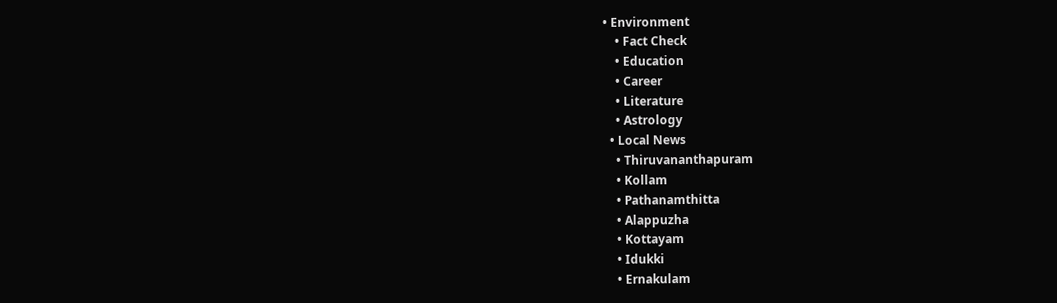• Environment
    • Fact Check
    • Education
    • Career
    • Literature
    • Astrology
  • Local News
    • Thiruvananthapuram
    • Kollam
    • Pathanamthitta
    • Alappuzha
    • Kottayam
    • Idukki
    • Ernakulam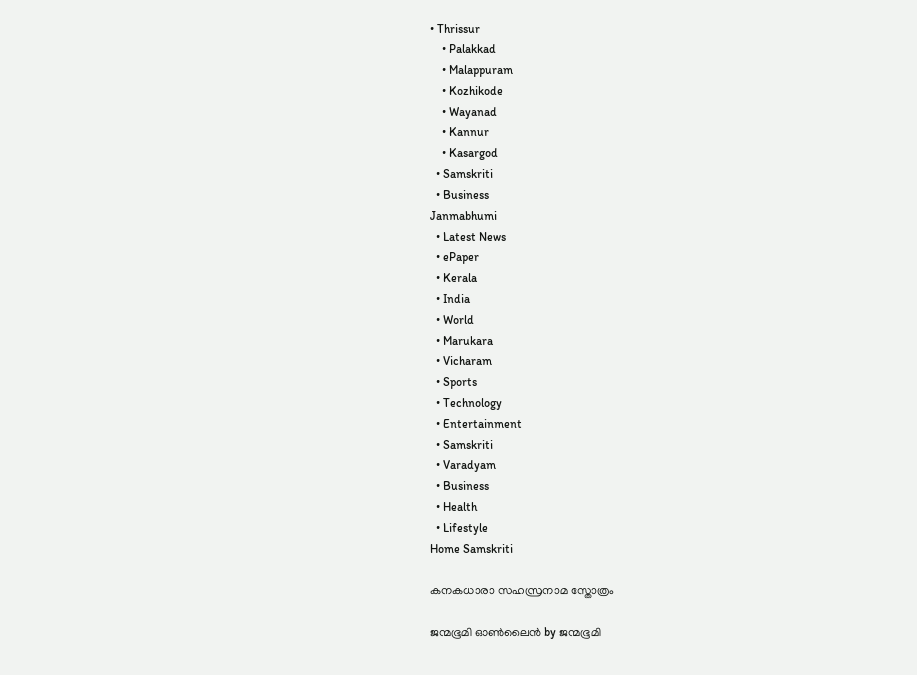• Thrissur
    • Palakkad
    • Malappuram
    • Kozhikode
    • Wayanad
    • Kannur
    • Kasargod
  • Samskriti
  • Business
Janmabhumi
  • Latest News
  • ePaper
  • Kerala
  • India
  • World
  • Marukara
  • Vicharam
  • Sports
  • Technology
  • Entertainment
  • Samskriti
  • Varadyam
  • Business
  • Health
  • Lifestyle
Home Samskriti

കനകധാരാ സഹസ്രനാമ സ്തോത്രം

ജന്മഭൂമി ഓണ്‍ലൈന്‍ by ജന്മഭൂമി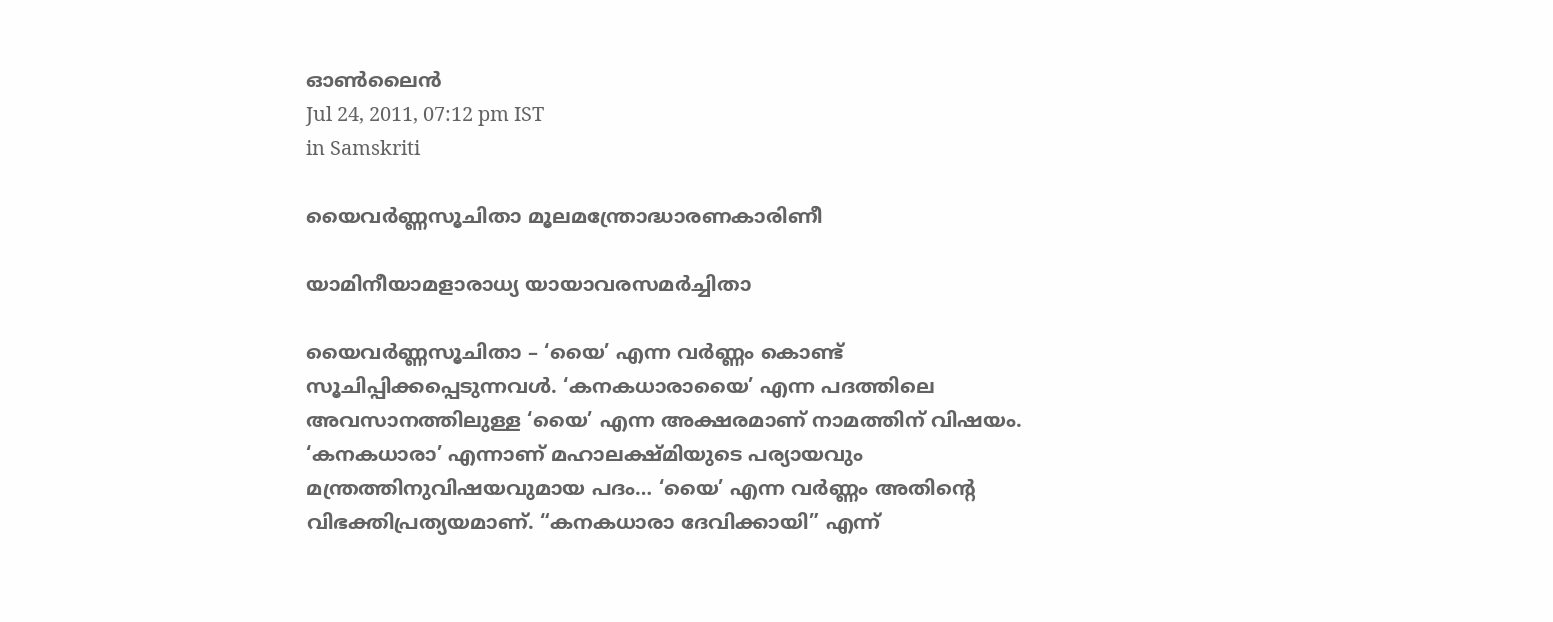ഓണ്‍ലൈന്‍
Jul 24, 2011, 07:12 pm IST
in Samskriti

യൈവര്‍ണ്ണസൂചിതാ മൂലമന്ത്രോദ്ധാരണകാരിണീ

യാമിനീയാമളാരാധ്യ യായാവരസമര്‍ച്ചിതാ

യൈവര്‍ണ്ണസൂചിതാ – ‘യൈ’ എന്ന വര്‍ണ്ണം കൊണ്ട്‌ സൂചിപ്പിക്കപ്പെടുന്നവള്‍. ‘കനകധാരായൈ’ എന്ന പദത്തിലെ അവസാനത്തിലുള്ള ‘യൈ’ എന്ന അക്ഷരമാണ്‌ നാമത്തിന്‌ വിഷയം. ‘കനകധാരാ’ എന്നാണ്‌ മഹാലക്ഷ്മിയുടെ പര്യായവും മന്ത്രത്തിനുവിഷയവുമായ പദം… ‘യൈ’ എന്ന വര്‍ണ്ണം അതിന്റെ വിഭക്തിപ്രത്യയമാണ്‌. “കനകധാരാ ദേവിക്കായി” എന്ന്‌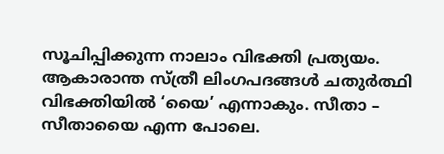സൂചിപ്പിക്കുന്ന നാലാം വിഭക്തി പ്രത്യയം. ആകാരാന്ത സ്ത്രീ ലിംഗപദങ്ങള്‍ ചതുര്‍ത്ഥി വിഭക്തിയില്‍ ‘യൈ’ എന്നാകും. സീതാ – സീതായൈ എന്ന പോലെ.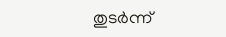തുടര്‍ന്ന്‌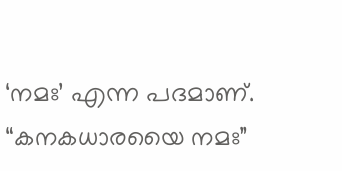‘നമഃ’ എന്ന പദമാണ്‌. “കനകധാരയൈ നമഃ”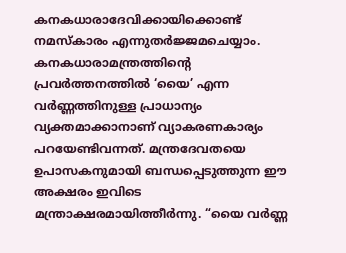കനകധാരാദേവിക്കായിക്കൊണ്ട്‌ നമസ്കാരം എന്നുതര്‍ജ്ജമചെയ്യാം. കനകധാരാമന്ത്രത്തിന്റെ പ്രവര്‍ത്തനത്തില്‍ ‘യൈ’ എന്ന വര്‍ണ്ണത്തിനുള്ള പ്രാധാന്യം വ്യക്തമാക്കാനാണ്‌ വ്യാകരണകാര്യം പറയേണ്ടിവന്നത്‌. മന്ത്രദേവതയെ ഉപാസകനുമായി ബന്ധപ്പെടുത്തുന്ന ഈ അക്ഷരം ഇവിടെ മന്ത്രാക്ഷരമായിത്തീര്‍ന്നു. “യൈ വര്‍ണ്ണ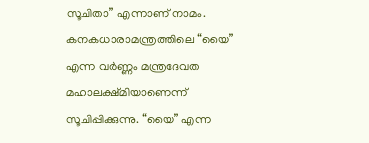സൂചിതാ” എന്നാണ്‌ നാമം. കനകധാരാമന്ത്രത്തിലെ “യൈ” എന്ന വര്‍ണ്ണം മന്ത്രദേവത മഹാലക്ഷ്മിയാണെന്ന്‌ സൂചിപ്പിക്കുന്നു. “യൈ” എന്ന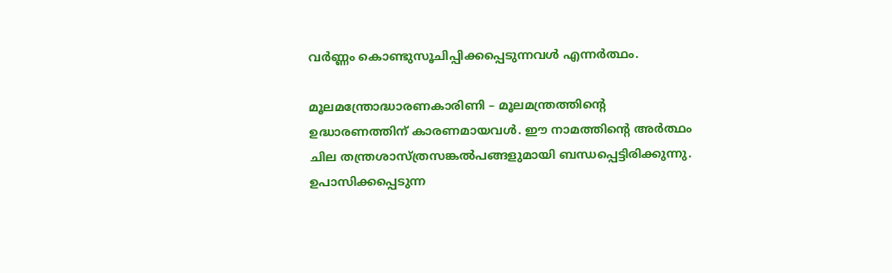വര്‍ണ്ണം കൊണ്ടുസൂചിപ്പിക്കപ്പെടുന്നവള്‍ എന്നര്‍ത്ഥം.

മൂലമന്ത്രോദ്ധാരണകാരിണി – മൂലമന്ത്രത്തിന്റെ ഉദ്ധാരണത്തിന്‌ കാരണമായവള്‍. ഈ നാമത്തിന്റെ അര്‍ത്ഥം ചില തന്ത്രശാസ്ത്രസങ്കല്‍പങ്ങളുമായി ബന്ധപ്പെട്ടിരിക്കുന്നു. ഉപാസിക്കപ്പെടുന്ന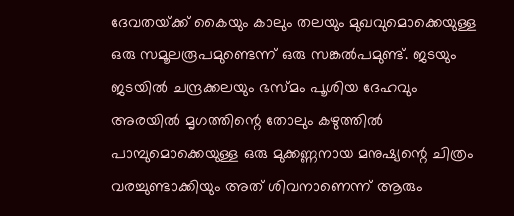ദേവതയ്‌ക്ക്‌ കൈയും കാലും തലയും മുഖവുമൊക്കെയുള്ള ഒരു സമൂലരൂപമുണ്ടെന്ന്‌ ഒരു സങ്കല്‍പമുണ്ട്‌. ജടയും ജടയില്‍ ചന്ദ്രക്കലയും ഭസ്മം പൂശിയ ദേഹവും അരയില്‍ മൃഗത്തിന്റെ തോലും കഴുത്തില്‍ പാമ്പുമൊക്കെയുള്ള ഒരു മുക്കണ്ണനായ മനുഷ്യന്റെ ചിത്രം വരച്ചുണ്ടാക്കിയും അത്‌ ശിവനാണെന്ന്‌ ആരും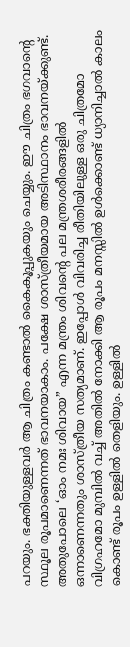പറയും. ഭക്തിയുള്ളവര്‍ ആ ചിത്രം കണ്ടാല്‍ കൈകൂപ്പുകയും ചെയ്യും. ഈ ചിത്രം ഭഗവാന്റെ സ്ഥൂല രൂപമാണെന്നത്‌ ഭാവനയാകാം. പക്ഷേ ശാസ്ത്രീയമായ അടിസ്ഥാനം ഭാവനയ്‌ക്കുണ്ട്‌. അതുപോലെ ‘ഓം നമഃ ശിവായ” എന്ന മന്ത്രം ശിവന്റെ പല മന്ത്രശരീരങ്ങളില്‍ ഒന്നാണെന്നതും ശാസ്ത്രീയ സത്യമാണ്‌. ഇപ്പോള്‍ വിവരിച്ച രീതിയിലുള്ള ഒരു ചിത്രമോ വിഗ്രഹമോ മുമ്പില്‍ വച്ച്‌ അതില്‍ നോക്കി ആ രൂപം മനസ്സില്‍ ഉള്‍ക്കൊണ്ട്‌ ധ്യാനിച്ചാല്‍ കാലം കൊണ്ട്‌ രൂപം ഉള്ളില്‍ തെളിയും. ഉള്ളില്‍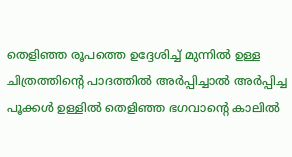തെളിഞ്ഞ രൂപത്തെ ഉദ്ദേശിച്ച്‌ മുന്നില്‍ ഉള്ള ചിത്രത്തിന്റെ പാദത്തില്‍ അര്‍പ്പിച്ചാല്‍ അര്‍പ്പിച്ച പൂക്കള്‍ ഉള്ളില്‍ തെളിഞ്ഞ ഭഗവാന്റെ കാലില്‍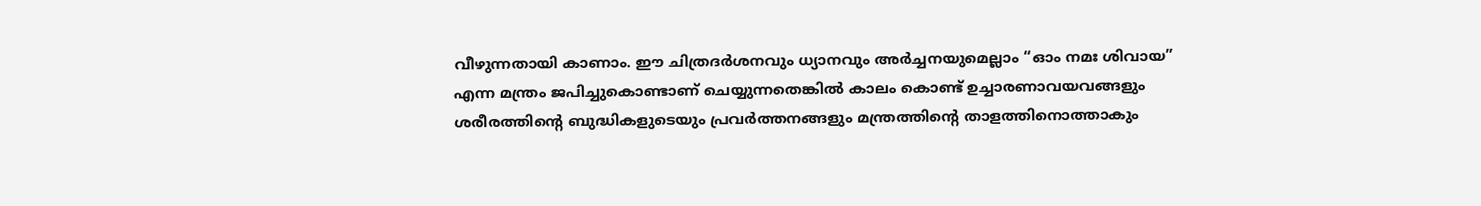വീഴുന്നതായി കാണാം. ഈ ചിത്രദര്‍ശനവും ധ്യാനവും അര്‍ച്ചനയുമെല്ലാം “ഓം നമഃ ശിവായ” എന്ന മന്ത്രം ജപിച്ചുകൊണ്ടാണ്‌ ചെയ്യുന്നതെങ്കില്‍ കാലം കൊണ്ട്‌ ഉച്ചാരണാവയവങ്ങളും ശരീരത്തിന്റെ ബുദ്ധികളുടെയും പ്രവര്‍ത്തനങ്ങളും മന്ത്രത്തിന്റെ താളത്തിനൊത്താകും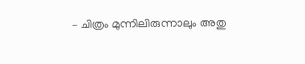– ചിത്രം മുന്നിലിരുന്നാലും അതു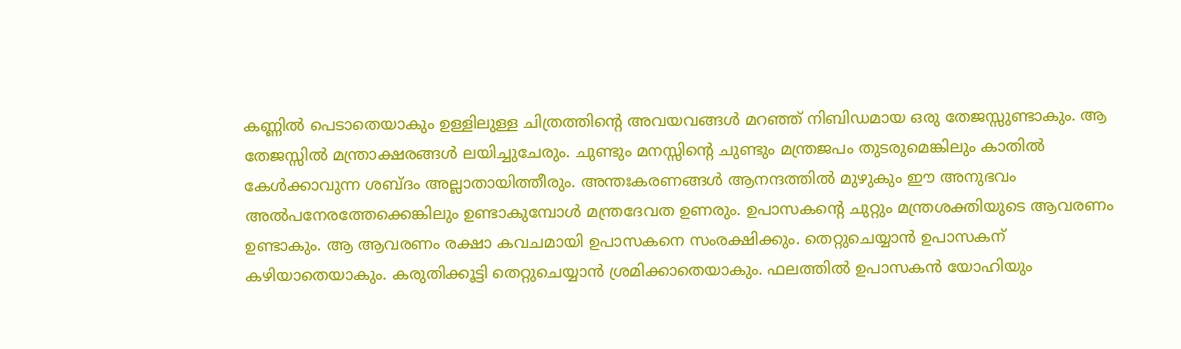കണ്ണില്‍ പെടാതെയാകും ഉള്ളിലുള്ള ചിത്രത്തിന്റെ അവയവങ്ങള്‍ മറഞ്ഞ്‌ നിബിഡമായ ഒരു തേജസ്സുണ്ടാകും. ആ തേജസ്സില്‍ മന്ത്രാക്ഷരങ്ങള്‍ ലയിച്ചുചേരും. ചുണ്ടും മനസ്സിന്റെ ചുണ്ടും മന്ത്രജപം തുടരുമെങ്കിലും കാതില്‍ കേള്‍ക്കാവുന്ന ശബ്ദം അല്ലാതായിത്തീരും. അന്തഃകരണങ്ങള്‍ ആനന്ദത്തില്‍ മുഴുകും ഈ അനുഭവം അല്‍പനേരത്തേക്കെങ്കിലും ഉണ്ടാകുമ്പോള്‍ മന്ത്രദേവത ഉണരും. ഉപാസകന്റെ ചുറ്റും മന്ത്രശക്തിയുടെ ആവരണം ഉണ്ടാകും. ആ ആവരണം രക്ഷാ കവചമായി ഉപാസകനെ സംരക്ഷിക്കും. തെറ്റുചെയ്യാന്‍ ഉപാസകന്‌ കഴിയാതെയാകും. കരുതിക്കൂട്ടി തെറ്റുചെയ്യാന്‍ ശ്രമിക്കാതെയാകും. ഫലത്തില്‍ ഉപാസകന്‍ യോഹിയും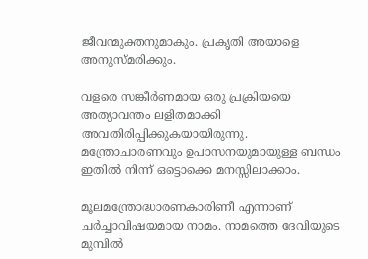ജീവന്മുക്തനുമാകും. പ്രകൃതി അയാളെ അനുസ്മരിക്കും.

വളരെ സങ്കീര്‍ണമായ ഒരു പ്രക്രിയയെ അത്യാവന്തം ലളിതമാക്കി അവതിരിപ്പിക്കുകയായിരുന്നു. മന്ത്രോചാരണവും ഉപാസനയുമായുള്ള ബന്ധം ഇതില്‍ നിന്ന്‌ ഒട്ടൊക്കെ മനസ്സിലാക്കാം.

മൂലമന്ത്രോദ്ധാരണകാരിണീ എന്നാണ്‌ ചര്‍ച്ചാവിഷയമായ നാമം. നാമത്തെ ദേവിയുടെ മുമ്പില്‍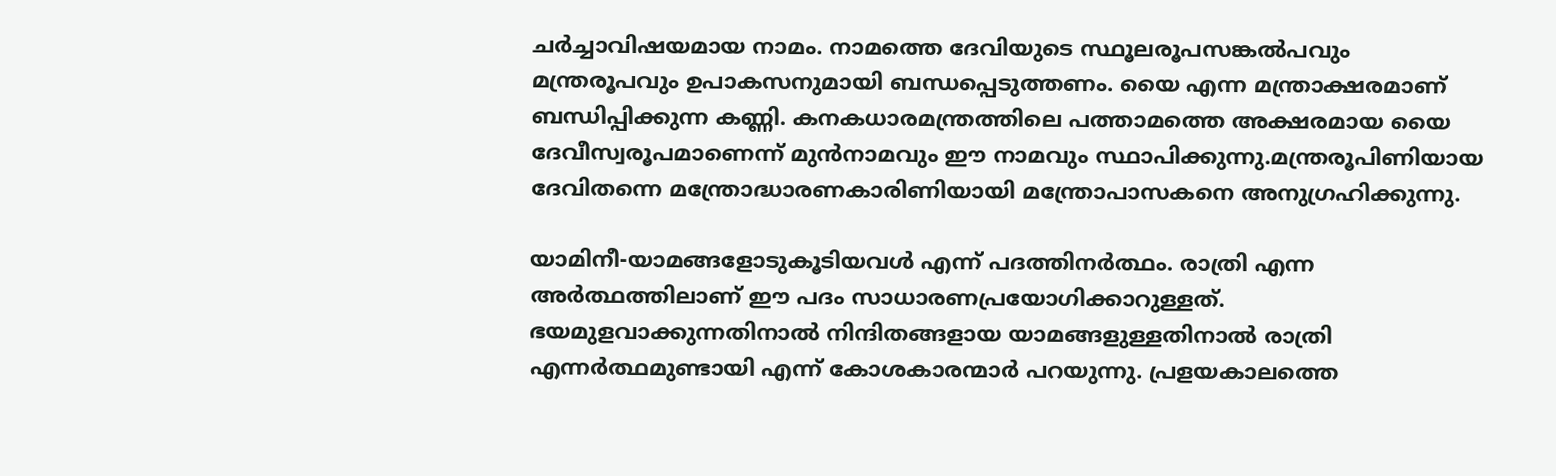ചര്‍ച്ചാവിഷയമായ നാമം. നാമത്തെ ദേവിയുടെ സ്ഥൂലരൂപസങ്കല്‍പവും മന്ത്രരൂപവും ഉപാകസനുമായി ബന്ധപ്പെടുത്തണം. യൈ എന്ന മന്ത്രാക്ഷരമാണ്‌ ബന്ധിപ്പിക്കുന്ന കണ്ണി. കനകധാരമന്ത്രത്തിലെ പത്താമത്തെ അക്ഷരമായ യൈ ദേവീസ്വരൂപമാണെന്ന്‌ മുന്‍നാമവും ഈ നാമവും സ്ഥാപിക്കുന്നു.മന്ത്രരൂപിണിയായ ദേവിതന്നെ മന്ത്രോദ്ധാരണകാരിണിയായി മന്ത്രോപാസകനെ അനുഗ്രഹിക്കുന്നു.

യാമിനീ-യാമങ്ങളോടുകൂടിയവള്‍ എന്ന്‌ പദത്തിനര്‍ത്ഥം. രാത്രി എന്ന അര്‍ത്ഥത്തിലാണ്‌ ഈ പദം സാധാരണപ്രയോഗിക്കാറുള്ളത്‌. ഭയമുളവാക്കുന്നതിനാല്‍ നിന്ദിതങ്ങളായ യാമങ്ങളുള്ളതിനാല്‍ രാത്രി എന്നര്‍ത്ഥമുണ്ടായി എന്ന്‌ കോശകാരന്മാര്‍ പറയുന്നു. പ്രളയകാലത്തെ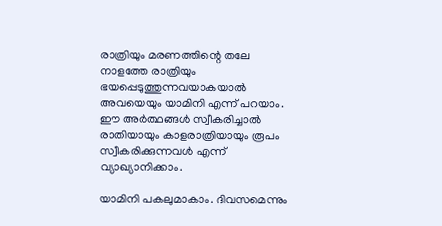രാത്രിയും മരണത്തിന്റെ തലേ നാളത്തേ രാത്രിയും ഭയപ്പെടുത്തുന്നവയാകയാല്‍ അവയെയും യാമിനി എന്ന്‌ പറയാം. ഈ അര്‍ത്ഥങ്ങള്‍ സ്വീകരിച്ചാല്‍ രാതിയായും കാളരാത്രിയായും രൂപം സ്വീകരിക്കുന്നവള്‍ എന്ന്‌ വ്യാഖ്യാനിക്കാം.

യാമിനി പകലുമാകാം. ദിവസമെന്നും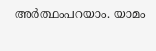അര്‍ത്ഥംപറയാം. യാമം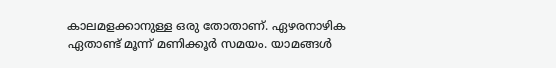കാലമളക്കാനുള്ള ഒരു തോതാണ്‌. ഏഴരനാഴിക ഏതാണ്ട്‌ മൂന്ന്‌ മണിക്കൂര്‍ സമയം. യാമങ്ങള്‍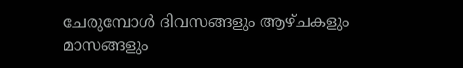ചേരുമ്പോള്‍ ദിവസങ്ങളും ആഴ്ചകളും മാസങ്ങളും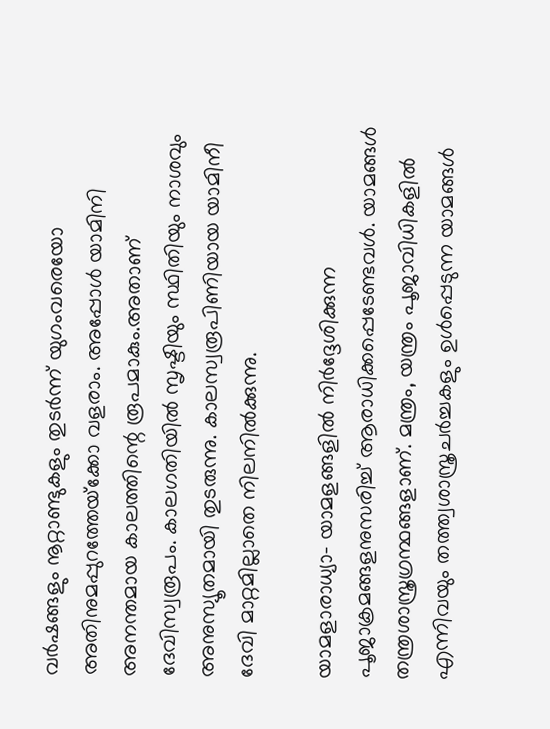വര്‍ഷങ്ങളും നൂറ്റാണ്ടുകളും തുടര്‍ന്ന്‌ യുഗംവരെയോ അതിനുമപ്പുറത്തേയ്‌ക്കോ വളരാം. അപ്പോള്‍ യാമിനി അനന്തമായ കാലത്തിന്റെ രൂപമാകും.അതാണ്‌ ദേവിസ്വരൂപം. കാലഗതിയില്‍ സൃഷ്ടിയും സ്ഥിതിയും നാശവും അനുസ്യൂതമായി തുടരുന്നു. കാലസ്വരൂപിണിയായ യാമിനീ ദേവി മാറ്റമില്ലാതെ നിലനില്‍ക്കുന്നു.

യാമളാരാധ്യാ- യാമളങ്ങളില്‍ നിര്‍ദ്ദേശിക്കുന്ന പൂജാക്രമങ്ങളനുസരിച്ച്‌ ആരാധിക്കപ്പെടേണ്ടവള്‍. യാമങ്ങള്‍ തന്ത്രശാസ്ത്രഗ്രന്ഥങ്ങളാണ്‌. മന്ത്രം, യന്ത്രം പൂജാവിധികളില്‍ എന്നിവയും തത്ത്വശാസ്ത്രചര്‍ച്ചകളും ഉള്‍പ്പെടുന്ന യാമങ്ങള്‍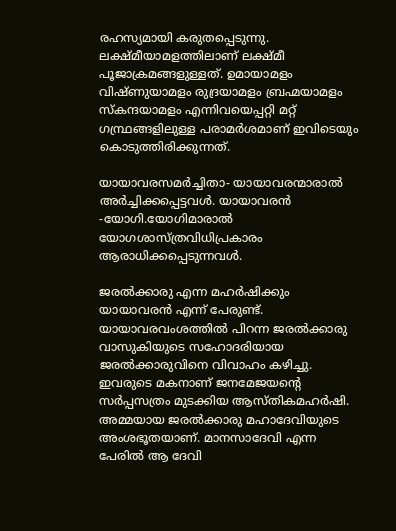രഹസ്യമായി കരുതപ്പെടുന്നു. ലക്ഷ്മീയാമളത്തിലാണ്‌ ലക്ഷ്മീ പൂജാക്രമങ്ങളുള്ളത്‌. ഉമായാമളം വിഷ്ണുയാമളം രുദ്രയാമളം ബ്രഹ്മയാമളം സ്കന്ദയാമളം എന്നിവയെപ്പറ്റി മറ്റ്‌ ഗന്ഥ്രങ്ങളിലുള്ള പരാമര്‍ശമാണ്‌ ഇവിടെയും കൊടുത്തിരിക്കുന്നത്‌.

യായാവരസമര്‍ച്ചിതാ- യായാവരന്മാരാല്‍ അര്‍ച്ചിക്കപ്പെട്ടവള്‍. യായാവരന്‍ -യോഗി.യോഗിമാരാല്‍ യോഗശാസ്ത്രവിധിപ്രകാരം ആരാധിക്കപ്പെടുന്നവള്‍.

ജരല്‍ക്കാരു എന്ന മഹര്‍ഷിക്കും യായാവരന്‍ എന്ന്‌ പേരുണ്ട്‌. യായാവരവംശത്തില്‍ പിറന്ന ജരല്‍ക്കാരു വാസുകിയുടെ സഹോദരിയായ ജരല്‍ക്കാരുവിനെ വിവാഹം കഴിച്ചു. ഇവരുടെ മകനാണ്‌ ജനമേജയന്റെ സര്‍പ്പസത്രം മുടക്കിയ ആസ്തികമഹര്‍ഷി. അമ്മയായ ജരല്‍ക്കാരു മഹാദേവിയുടെ അംശഭൂതയാണ്‌. മാനസാദേവി എന്ന പേരില്‍ ആ ദേവി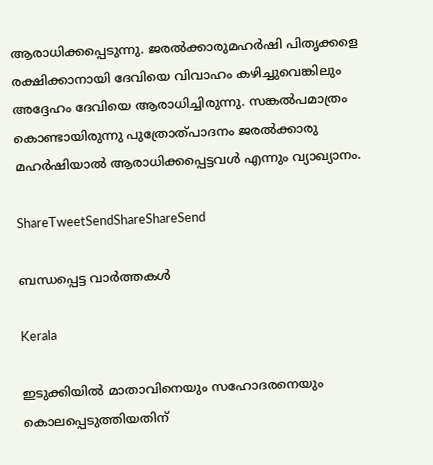ആരാധിക്കപ്പെടുന്നു. ജരല്‍ക്കാരുമഹര്‍ഷി പിതൃക്കളെ രക്ഷിക്കാനായി ദേവിയെ വിവാഹം കഴിച്ചുവെങ്കിലും അദ്ദേഹം ദേവിയെ ആരാധിച്ചിരുന്നു. സങ്കല്‍പമാത്രം കൊണ്ടായിരുന്നു പുത്രോത്പാദനം ജരല്‍ക്കാരു മഹര്‍ഷിയാല്‍ ആരാധിക്കപ്പെട്ടവള്‍ എന്നും വ്യാഖ്യാനം.

ShareTweetSendShareShareSend

ബന്ധപ്പെട്ട വാര്‍ത്തകള്‍

Kerala

ഇടുക്കിയില്‍ മാതാവിനെയും സഹോദരനെയും കൊലപ്പെടുത്തിയതിന്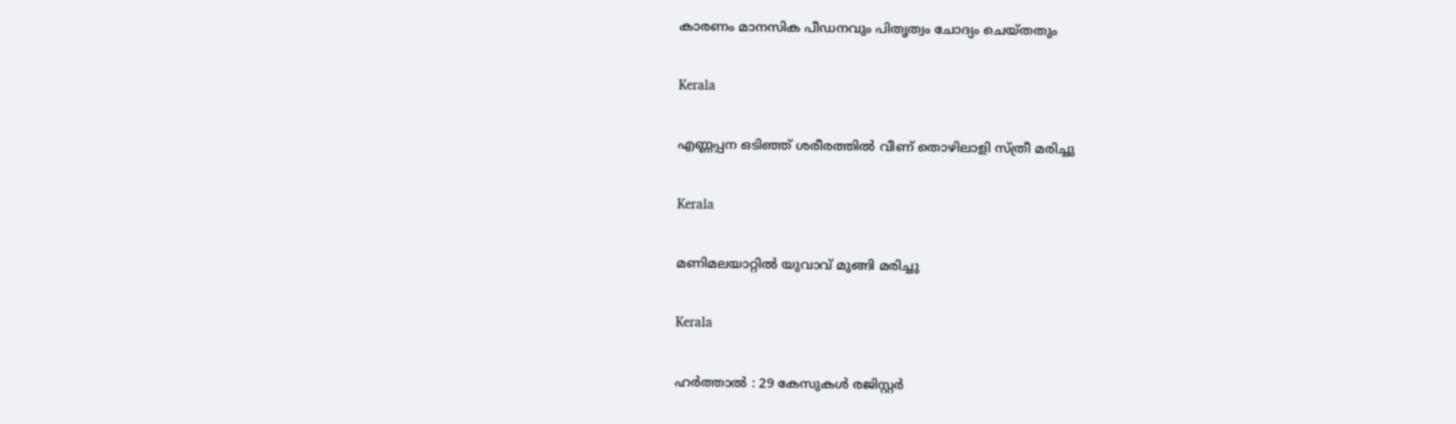കാരണം മാനസിക പീഡനവും പിതൃത്വം ചോദ്യം ചെയ്തതും

Kerala

എണ്ണപ്പന ഒടിഞ്ഞ് ശരീരത്തില്‍ വീണ് തൊഴിലാളി സ്ത്രീ മരിച്ചു

Kerala

മണിമലയാറ്റില്‍ യുവാവ് മുങ്ങി മരിച്ചു

Kerala

ഹര്‍ത്താല്‍ : 29 കേസുകള്‍ രജിസ്റ്റര്‍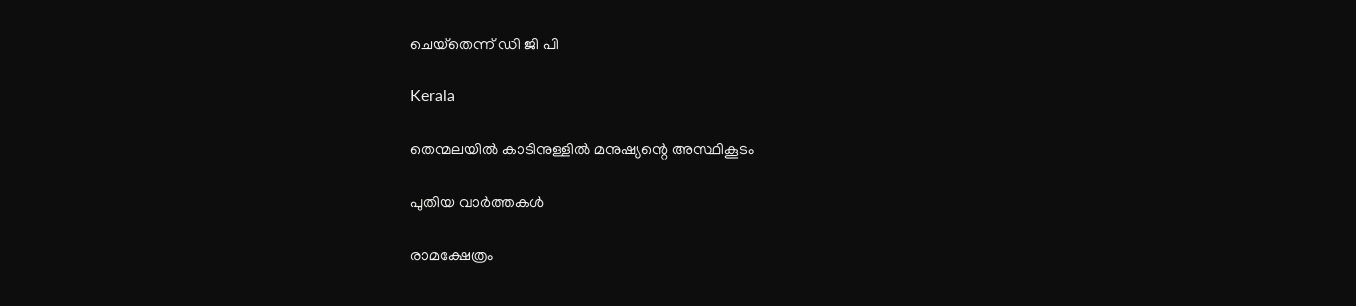ചെയ്‌തെന്ന് ഡി ജി പി

Kerala

തെന്മലയില്‍ കാടിനുള്ളില്‍ മനുഷ്യന്റെ അസ്ഥികൂടം

പുതിയ വാര്‍ത്തകള്‍

രാമക്ഷേത്രം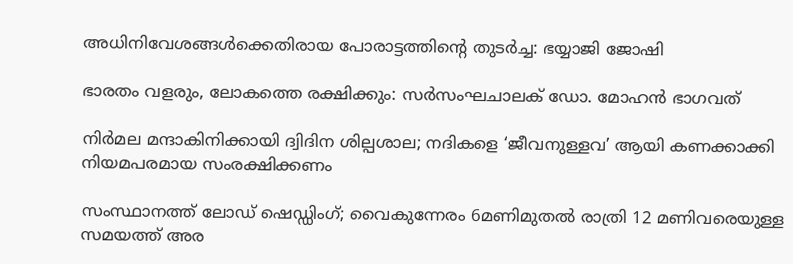അധിനിവേശങ്ങള്‍ക്കെതിരായ പോരാട്ടത്തിന്റെ തുടര്‍ച്ച: ഭയ്യാജി ജോഷി

ഭാരതം വളരും, ലോകത്തെ രക്ഷിക്കും: സര്‍സംഘചാലക് ഡോ. മോഹന്‍ ഭാഗവത്

നിര്‍മല മന്ദാകിനിക്കായി ദ്വിദിന ശില്പശാല; നദികളെ ‘ജീവനുള്ളവ’ ആയി കണക്കാക്കി നിയമപരമായ സംരക്ഷിക്കണം

സംസ്ഥാനത്ത് ലോഡ് ഷെഡ്ഡിംഗ്; വൈകുന്നേരം 6മണിമുതൽ രാത്രി 12 മണിവരെയുള്ള സമയത്ത് അര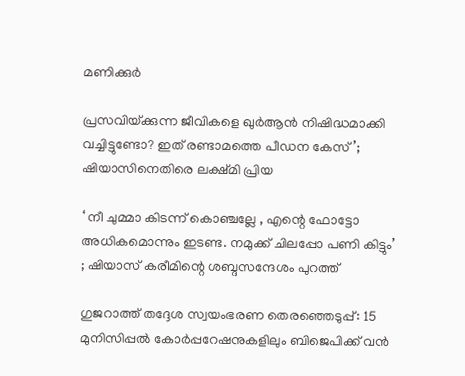മണിക്കുർ

പ്രസവിയ്‌ക്കുന്ന ജീവികളെ ഖുർആൻ നിഷിദ്ധമാക്കി വച്ചിട്ടുണ്ടോ? ഇത് രണ്ടാമത്തെ പീഡന കേസ്’; ഷിയാസിനെതിരെ ലക്ഷ്‌മി പ്രിയ

‘ നീ ചുമ്മാ കിടന്ന് കൊഞ്ചല്ലേ , എന്റെ ഫോട്ടോ അധികമൊന്നും ഇടണ്ട. നമുക്ക് ചിലപ്പോ പണി കിട്ടും’ ; ഷിയാസ് കരീമിന്റെ ശബ്ദസന്ദേശം പുറത്ത്

ഗുജറാത്ത് തദ്ദേശ സ്വയംഭരണ തെരഞ്ഞെടുപ്പ്: 15 മുനിസിപ്പൽ കോർപ്പറേഷനുകളിലും ബിജെപിക്ക് വൻ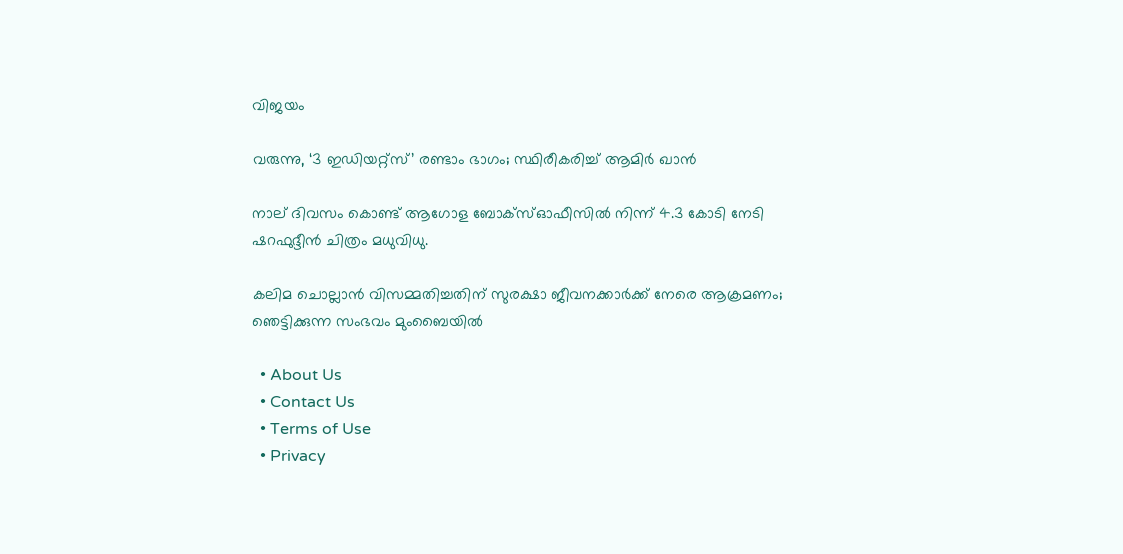വിജയം

വരുന്നു, ‘3 ഇഡിയറ്റ്സ്’ രണ്ടാം ഭാഗം; സ്ഥിരീകരിച്ച് ആമിർ ഖാൻ

നാല് ദിവസം കൊണ്ട് ആഗോള ബോക്സ്ഓഫീസിൽ നിന്ന് 4.3 കോടി നേടി ഷറഫുദ്ദീൻ ചിത്രം മധുവിധു.

കലിമ ചൊല്ലാൻ വിസമ്മതിച്ചതിന് സുരക്ഷാ ജീവനക്കാർക്ക് നേരെ ആക്രമണം; ഞെട്ടിക്കുന്ന സംഭവം മുംബൈയിൽ

  • About Us
  • Contact Us
  • Terms of Use
  • Privacy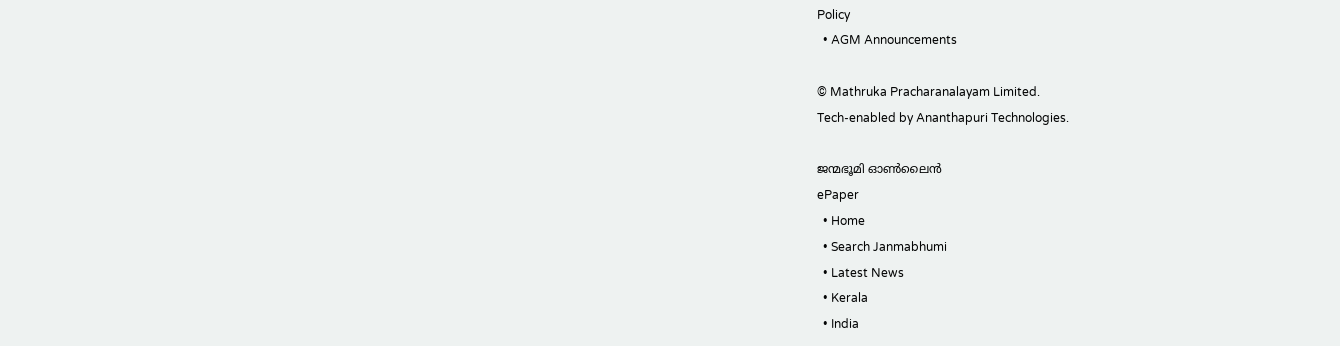Policy
  • AGM Announcements

© Mathruka Pracharanalayam Limited.
Tech-enabled by Ananthapuri Technologies.

ജന്മഭൂമി ഓണ്‍ലൈന്‍
ePaper
  • Home
  • Search Janmabhumi
  • Latest News
  • Kerala
  • India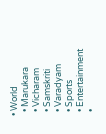• World
  • Marukara
  • Vicharam
  • Samskriti
  • Varadyam
  • Sports
  • Entertainment
  •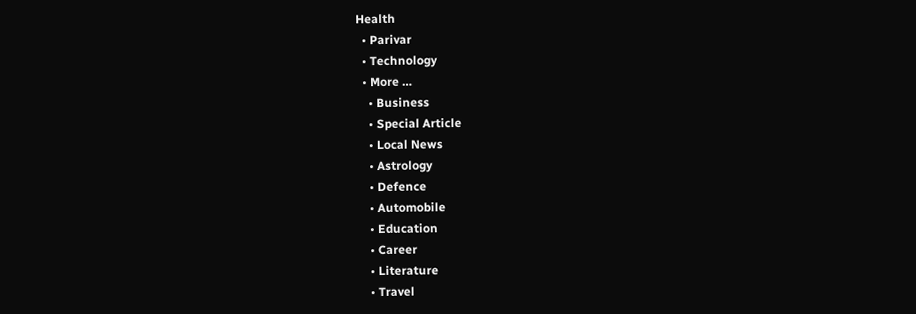Health
  • Parivar
  • Technology
  • More …
    • Business
    • Special Article
    • Local News
    • Astrology
    • Defence
    • Automobile
    • Education
    • Career
    • Literature
    • Travel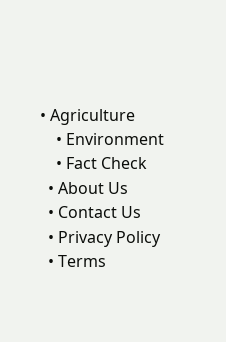• Agriculture
    • Environment
    • Fact Check
  • About Us
  • Contact Us
  • Privacy Policy
  • Terms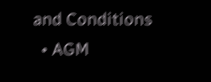and Conditions
  • AGM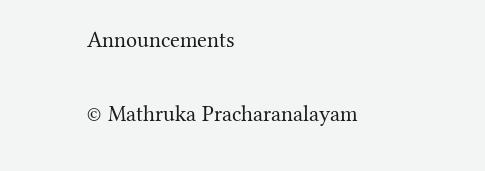Announcements

© Mathruka Pracharanalayam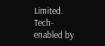Limited.
Tech-enabled by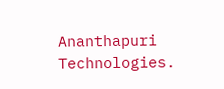Ananthapuri Technologies.